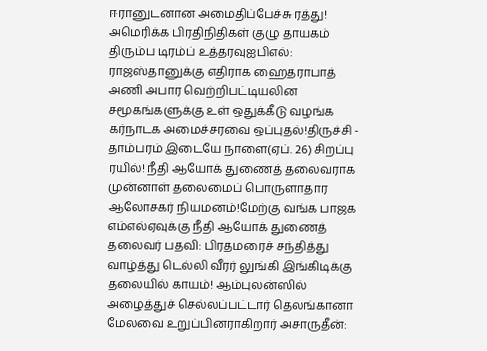ஈரானுடனான அமைதிப்பேச்சு ரத்து! அமெரிக்க பிரதிநிதிகள் குழு தாயகம் திரும்ப டிரம்ப் உத்தரவுஐபிஎல்: ராஜஸ்தானுக்கு எதிராக ஹைதராபாத் அணி அபார வெற்றிபட்டியலின சமூகங்களுக்கு உள் ஒதுக்கீடு வழங்க கர்நாடக அமைச்சரவை ஒப்புதல்!திருச்சி - தாம்பரம் இடையே நாளை(ஏப். 26) சிறப்பு ரயில்! நீதி ஆயோக் துணைத் தலைவராக முன்னாள் தலைமைப் பொருளாதார ஆலோசகர் நியமனம்!மேற்கு வங்க பாஜக எம்எல்ஏவுக்கு நீதி ஆயோக் துணைத் தலைவர் பதவி: பிரதமரைச் சந்தித்து வாழ்த்து டெல்லி வீரர் லுங்கி இங்கிடிக்கு தலையில் காயம்! ஆம்புலன்ஸில் அழைத்துச் செல்லப்பட்டார் தெலங்கானா மேலவை உறுப்பினராகிறார் அசாருதீன்: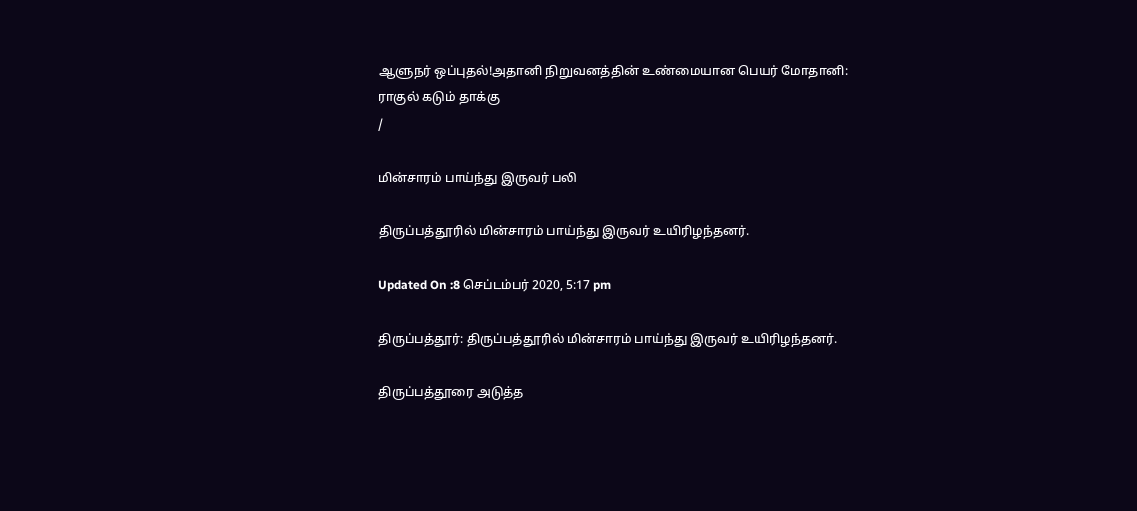ஆளுநர் ஒப்புதல்!அதானி நிறுவனத்தின் உண்மையான பெயர் மோதானி: ராகுல் கடும் தாக்கு
/

மின்சாரம் பாய்ந்து இருவர் பலி

திருப்பத்தூரில் மின்சாரம் பாய்ந்து இருவர் உயிரிழந்தனர்.

Updated On :8 செப்டம்பர் 2020, 5:17 pm

திருப்பத்தூர்: திருப்பத்தூரில் மின்சாரம் பாய்ந்து இருவர் உயிரிழந்தனர்.

திருப்பத்தூரை அடுத்த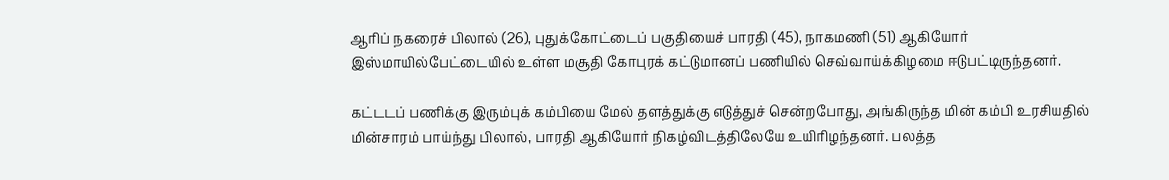ஆரிப் நகரைச் பிலால் (26), புதுக்கோட்டைப் பகுதியைச் பாரதி (45), நாகமணி (51) ஆகியோர் இஸ்மாயில்பேட்டையில் உள்ள மசூதி கோபுரக் கட்டுமானப் பணியில் செவ்வாய்க்கிழமை ஈடுபட்டிருந்தனர்.

கட்டடப் பணிக்கு இரும்புக் கம்பியை மேல் தளத்துக்கு எடுத்துச் சென்றபோது, அங்கிருந்த மின் கம்பி உரசியதில் மின்சாரம் பாய்ந்து பிலால், பாரதி ஆகியோர் நிகழ்விடத்திலேயே உயிரிழந்தனர். பலத்த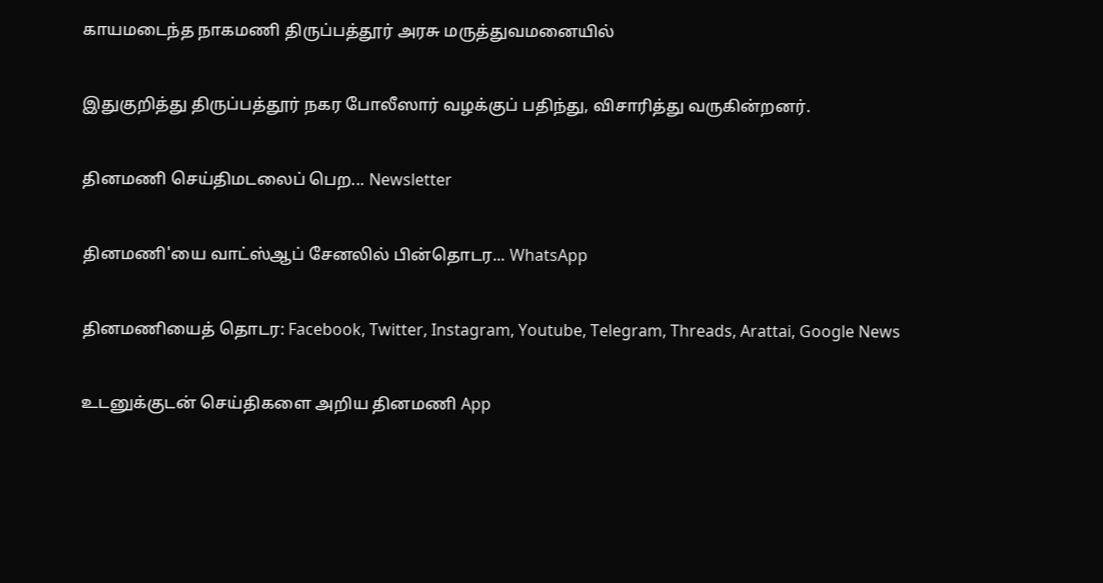காயமடைந்த நாகமணி திருப்பத்தூர் அரசு மருத்துவமனையில்

இதுகுறித்து திருப்பத்தூர் நகர போலீஸார் வழக்குப் பதிந்து, விசாரித்து வருகின்றனர்.

தினமணி செய்திமடலைப் பெற... Newsletter

தினமணி'யை வாட்ஸ்ஆப் சேனலில் பின்தொடர... WhatsApp

தினமணியைத் தொடர: Facebook, Twitter, Instagram, Youtube, Telegram, Threads, Arattai, Google News

உடனுக்குடன் செய்திகளை அறிய தினமணி App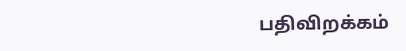பதிவிறக்கம்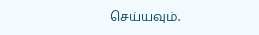செய்யவும்.